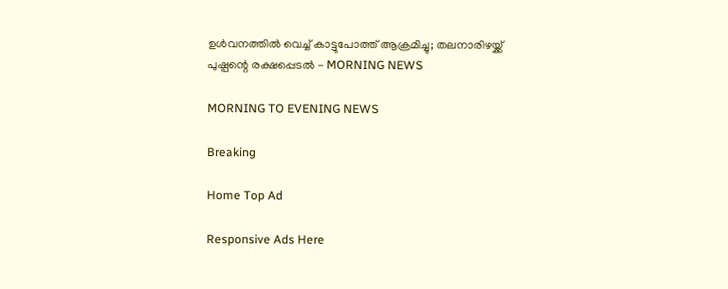ഉള്‍വനത്തില്‍ വെച്ച് കാട്ടുപോത്ത് ആക്രമിച്ചു; തലനാരിഴയ്ക്ക് പുഷ്പന്റെ രക്ഷപ്പെടല്‍ - MORNING NEWS

MORNING TO EVENING NEWS

Breaking

Home Top Ad

Responsive Ads Here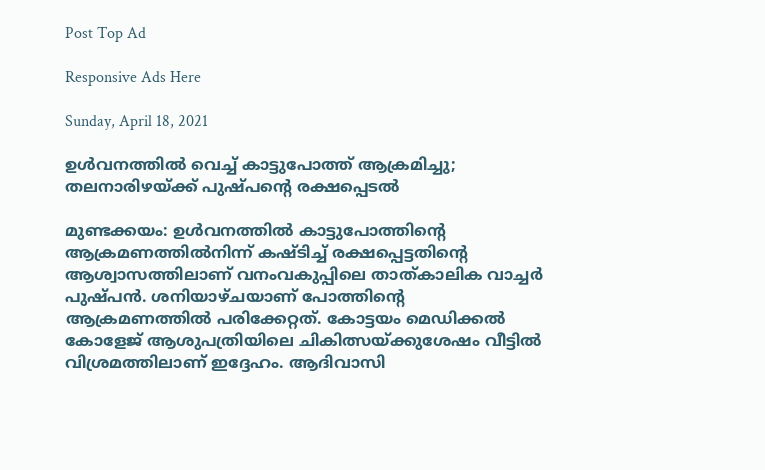Post Top Ad

Responsive Ads Here

Sunday, April 18, 2021

ഉള്‍വനത്തില്‍ വെച്ച് കാട്ടുപോത്ത് ആക്രമിച്ചു; തലനാരിഴയ്ക്ക് പുഷ്പന്റെ രക്ഷപ്പെടല്‍

മുണ്ടക്കയം: ഉൾവനത്തിൽ കാട്ടുപോത്തിന്റെ ആക്രമണത്തിൽനിന്ന്‌ കഷ്ടിച്ച് രക്ഷപ്പെട്ടതിന്റെ ആശ്വാസത്തിലാണ് വനംവകുപ്പിലെ താത്‌കാലിക വാച്ചർ പുഷ്പൻ. ശനിയാഴ്ചയാണ് പോത്തിന്റെ ആക്രമണത്തിൽ പരിക്കേറ്റത്. കോട്ടയം മെഡിക്കൽ കോളേജ് ആശുപത്രിയിലെ ചികിത്സയ്ക്കുശേഷം വീട്ടിൽ വിശ്രമത്തിലാണ് ഇദ്ദേഹം. ആദിവാസി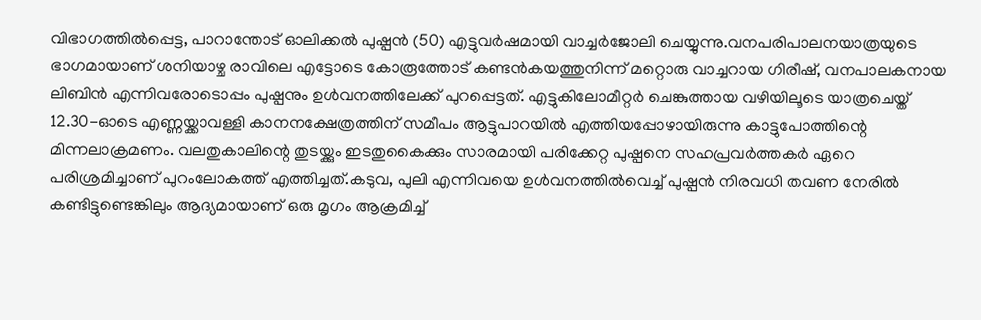വിഭാഗത്തിൽപ്പെട്ട, പാറാന്തോട് ഓലിക്കൽ പുഷ്പൻ (50) എട്ടുവർഷമായി വാച്ചർജോലി ചെയ്യുന്നു.വനപരിപാലനയാത്രയുടെ ഭാഗമായാണ് ശനിയാഴ്ച രാവിലെ എട്ടോടെ കോരൂത്തോട് കണ്ടൻകയത്തുനിന്ന്‌ മറ്റൊരു വാച്ചറായ ഗിരീഷ്, വനപാലകനായ ലിബിൻ എന്നിവരോടൊപ്പം പുഷ്പനും ഉൾവനത്തിലേക്ക് പുറപ്പെട്ടത്. എട്ടുകിലോമീറ്റർ ചെങ്കുത്തായ വഴിയിലൂടെ യാത്രചെയ്ത് 12.30-ഓടെ എണ്ണയ്ക്കാവള്ളി കാനനക്ഷേത്രത്തിന് സമീപം ആട്ടുപാറയിൽ എത്തിയപ്പോഴായിരുന്നു കാട്ടുപോത്തിന്റെ മിന്നലാക്രമണം. വലതുകാലിന്റെ തുടയ്ക്കും ഇടതുകൈക്കും സാരമായി പരിക്കേറ്റ പുഷ്പനെ സഹപ്രവർത്തകർ ഏറെ പരിശ്രമിച്ചാണ് പുറംലോകത്ത് എത്തിച്ചത്.കടുവ, പുലി എന്നിവയെ ഉൾവനത്തിൽവെച്ച് പുഷ്പൻ നിരവധി തവണ നേരിൽ കണ്ടിട്ടുണ്ടെങ്കിലും ആദ്യമായാണ് ഒരു മൃഗം ആക്രമിച്ച്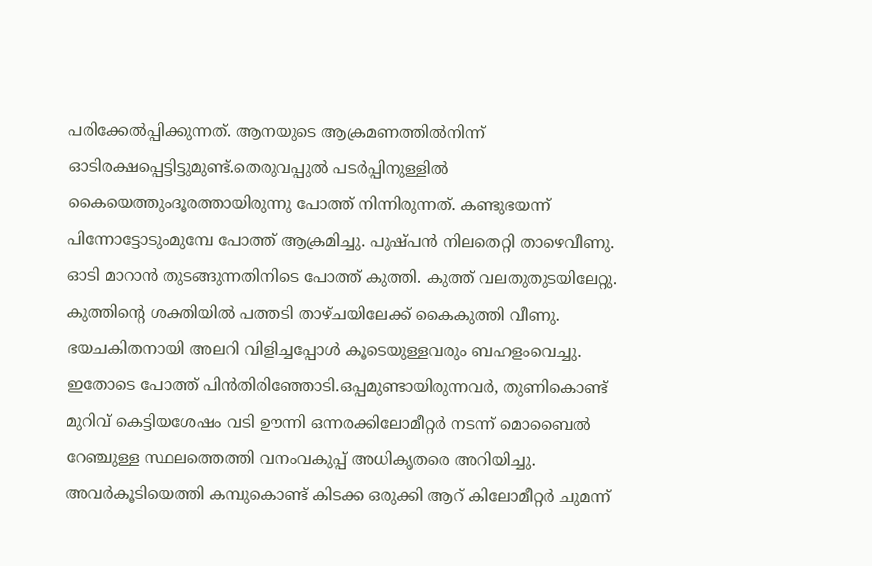പരിക്കേൽപ്പിക്കുന്നത്. ആനയുടെ ആക്രമണത്തിൽനിന്ന്‌ ഓടിരക്ഷപ്പെട്ടിട്ടുമുണ്ട്.തെരുവപ്പുൽ പടർപ്പിനുള്ളിൽ കൈയെത്തുംദൂരത്തായിരുന്നു പോത്ത് നിന്നിരുന്നത്. കണ്ടുഭയന്ന് പിന്നോട്ടോടുംമുമ്പേ പോത്ത് ആക്രമിച്ചു. പുഷ്പൻ നിലതെറ്റി താഴെവീണു. ഓടി മാറാൻ തുടങ്ങുന്നതിനിടെ പോത്ത് കുത്തി. കുത്ത് വലതുതുടയിലേറ്റു. കുത്തിന്റെ ശക്തിയിൽ പത്തടി താഴ്ചയിലേക്ക് കൈകുത്തി വീണു. ഭയചകിതനായി അലറി വിളിച്ചപ്പോൾ കൂടെയുള്ളവരും ബഹളംവെച്ചു. ഇതോടെ പോത്ത് പിൻതിരിഞ്ഞോടി.ഒപ്പമുണ്ടായിരുന്നവർ, തുണികൊണ്ട് മുറിവ് കെട്ടിയശേഷം വടി ഊന്നി ഒന്നരക്കിലോമീറ്റർ നടന്ന് മൊബൈൽ റേഞ്ചുള്ള സ്ഥലത്തെത്തി വനംവകുപ്പ് അധികൃതരെ അറിയിച്ചു. അവർകൂടിയെത്തി കമ്പുകൊണ്ട് കിടക്ക ഒരുക്കി ആറ് കിലോമീറ്റർ ചുമന്ന്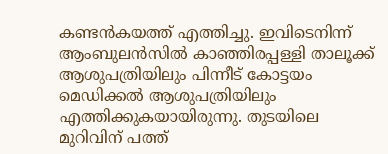കണ്ടൻകയത്ത് എത്തിച്ചു. ഇവിടെനിന്ന്‌ ആംബുലൻസിൽ കാഞ്ഞിരപ്പള്ളി താലൂക്ക് ആശുപത്രിയിലും പിന്നീട് കോട്ടയം മെഡിക്കൽ ആശുപത്രിയിലും എത്തിക്കുകയായിരുന്നു. തുടയിലെ മുറിവിന് പത്ത്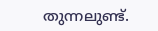തുന്നലുണ്ട്.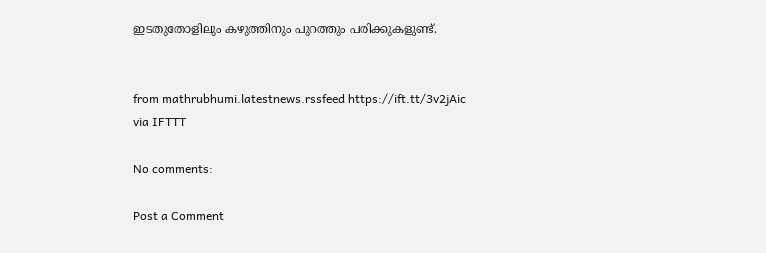ഇടതുതോളിലും കഴുത്തിനും പുറത്തും പരിക്കുകളുണ്ട്.


from mathrubhumi.latestnews.rssfeed https://ift.tt/3v2jAic
via IFTTT

No comments:

Post a Comment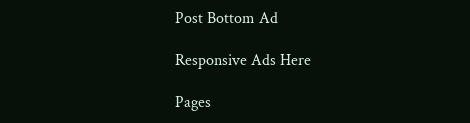Post Bottom Ad

Responsive Ads Here

Pages